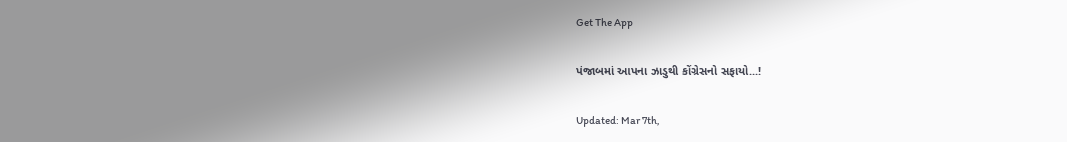Get The App

પંજાબમાં આપના ઝાડુથી કોંગ્રેસનો સફાયો...!

Updated: Mar 7th,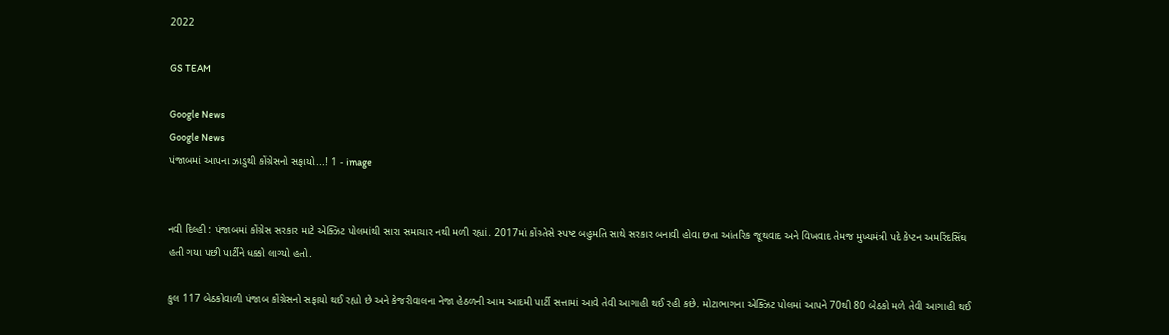2022

GS TEAM

Google News
Google News
પંજાબમાં આપના ઝાડુથી કોંગ્રેસનો સફાયો...! 1 - image


નવી દિલ્હી : પંજાબમાં કોંગ્રેસ સરકાર માટે એક્ઝિટ પોલમાંથી સારા સમાચાર નથી મળી રહ્યાં. 2017માં કોંગ્ર્તેસે સ્પષ્ટ બહુમતિ સાથે સરકાર બનાવી હોવા છતા આંતરિક જૂથવાદ અને વિખવાદ તેમજ મુખ્યમંત્રી પદે કેપ્ટન અમરિંદસિંઘ હતી ગયા પછી પાર્ટીને ધક્કો લાગ્યો હતો.

કુલ 117 બેઠકોવાળી પંજાબ કોંગ્રેસનો સફાયો થઈ રહ્યો છે અને કેજરીવાલના નેજા હેઠળની આમ આદમી પાર્ટી સત્તામાં આવે તેવી આગાહી થઈ રહી કછે. મોટાભાગના એક્ઝિટ પોલમાં આપને 70થી 80 બેઠકો મળે તેવી આગાહી થઈ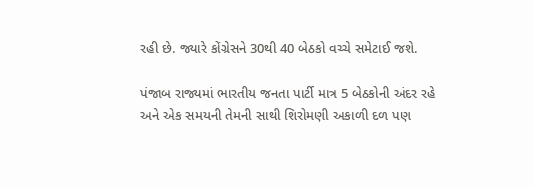રહી છે. જ્યારે કોંગ્રેસને 30થી 40 બેઠકો વચ્ચે સમેટાઈ જશે.

પંજાબ રાજ્યમાં ભારતીય જનતા પાર્ટી માત્ર 5 બેઠકોની અંદર રહે અને એક સમયની તેમની સાથી શિરોમણી અકાળી દળ પણ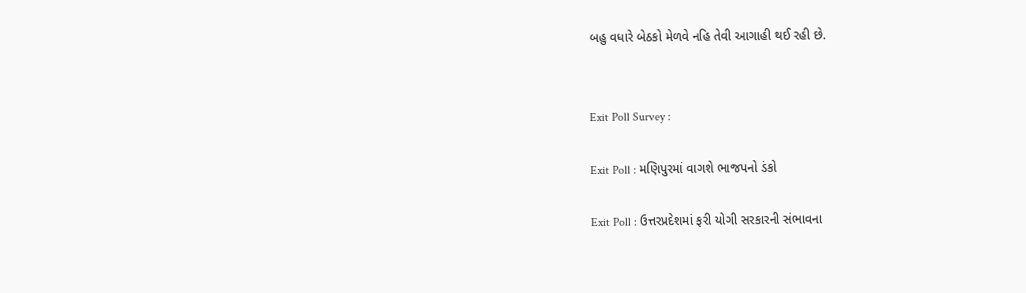બહુ વધારે બેઠકો મેળવે નહિ તેવી આગાહી થઈ રહી છે.


Exit Poll Survey :

Exit Poll : મણિપુરમાં વાગશે ભાજપનો ડંકો

Exit Poll : ઉત્તરપ્રદેશમાં ફરી યોગી સરકારની સંભાવના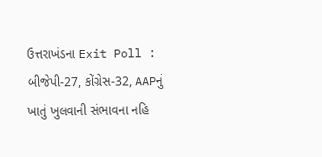ઉત્તરાખંડના Exit Poll : બીજેપી-27, કોંગ્રેસ-32, AAPનું ખાતું ખુલવાની સંભાવના નહિ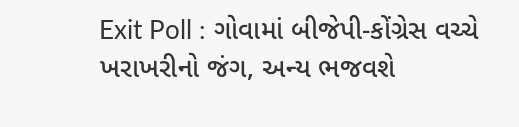Exit Poll : ગોવામાં બીજેપી-કોંગ્રેસ વચ્ચે ખરાખરીનો જંગ, અન્ય ભજવશે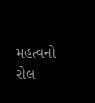મહત્વનો રોલ